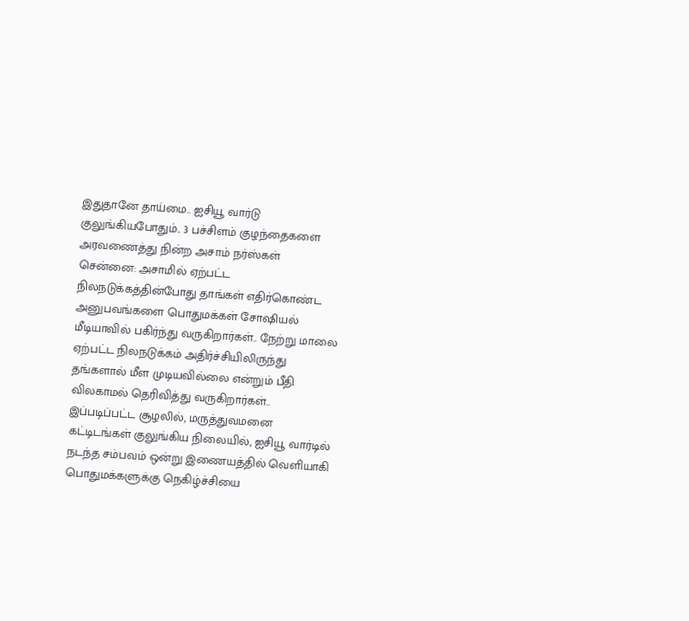இதுதானே தாய்மை.. ஐசியூ வார்டு குலுங்கியபோதும்.. 3 பச்சிளம் குழந்தைகளை அரவணைத்து நின்ற அசாம் நர்ஸ்கள்
சென்னை: அசாமில் ஏற்பட்ட நிலநடுக்கத்தின்போது தாங்கள் எதிர்கொண்ட அனுபவங்களை பொதுமக்கள் சோஷியல் மீடியாவில் பகிர்ந்து வருகிறார்கள்.. நேற்று மாலை ஏற்பட்ட நிலநடுக்கம் அதிர்ச்சியிலிருந்து தங்களால் மீள முடியவில்லை என்றும் பீதி விலகாமல் தெரிவித்து வருகிறார்கள்.. இப்படிப்பட்ட சூழலில், மருத்துவமனை கட்டிடங்கள் குலுங்கிய நிலையில், ஐசியூ வார்டில் நடந்த சம்பவம் ஒன்று இணையத்தில் வெளியாகி பொதுமக்களுக்கு நெகிழ்ச்சியை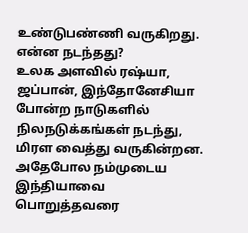உண்டுபண்ணி வருகிறது. என்ன நடந்தது?
உலக அளவில் ரஷ்யா, ஜப்பான், இந்தோனேசியா போன்ற நாடுகளில் நிலநடுக்கங்கள் நடந்து, மிரள வைத்து வருகின்றன. அதேபோல நம்முடைய இந்தியாவை பொறுத்தவரை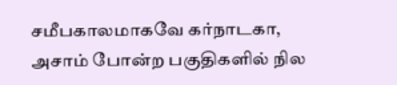சமீபகாலமாகவே கர்நாடகா, அசாம் போன்ற பகுதிகளில் நில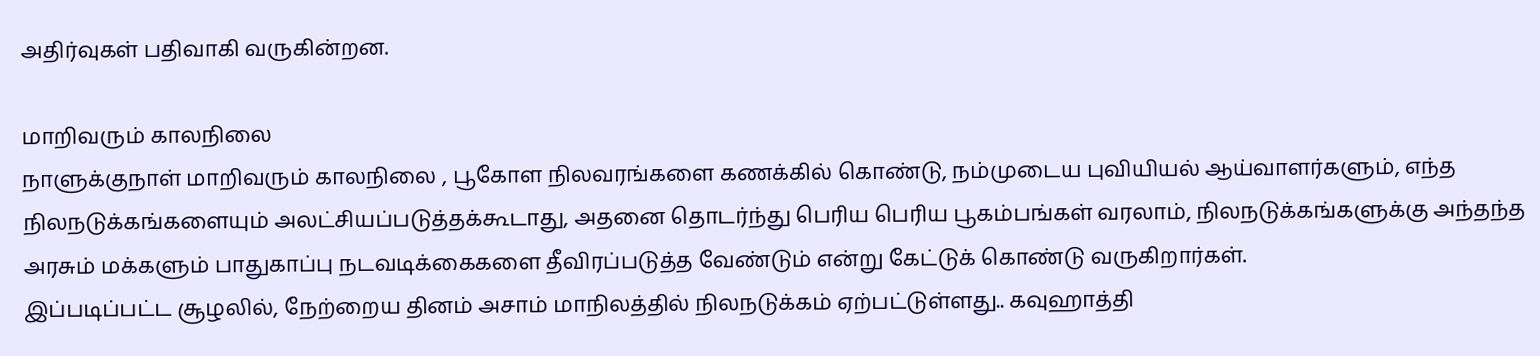அதிர்வுகள் பதிவாகி வருகின்றன.

மாறிவரும் காலநிலை
நாளுக்குநாள் மாறிவரும் காலநிலை , பூகோள நிலவரங்களை கணக்கில் கொண்டு, நம்முடைய புவியியல் ஆய்வாளர்களும், எந்த நிலநடுக்கங்களையும் அலட்சியப்படுத்தக்கூடாது, அதனை தொடர்ந்து பெரிய பெரிய பூகம்பங்கள் வரலாம், நிலநடுக்கங்களுக்கு அந்தந்த அரசும் மக்களும் பாதுகாப்பு நடவடிக்கைகளை தீவிரப்படுத்த வேண்டும் என்று கேட்டுக் கொண்டு வருகிறார்கள்.
இப்படிப்பட்ட சூழலில், நேற்றைய தினம் அசாம் மாநிலத்தில் நிலநடுக்கம் ஏற்பட்டுள்ளது.. கவுஹாத்தி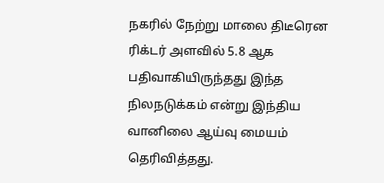நகரில் நேற்று மாலை திடீரென ரிக்டர் அளவில் 5.8 ஆக பதிவாகியிருந்தது இந்த நிலநடுக்கம் என்று இந்திய வானிலை ஆய்வு மையம் தெரிவித்தது.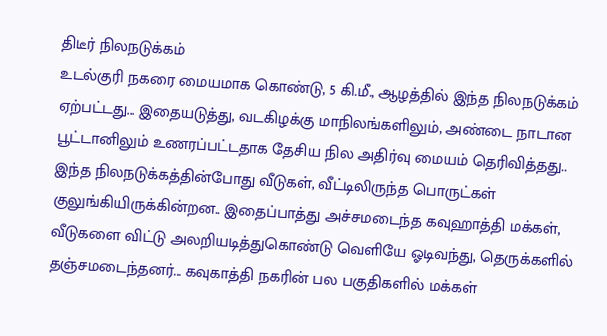திடீர் நிலநடுக்கம்
உடல்குரி நகரை மையமாக கொண்டு, 5 கி.மீ., ஆழத்தில் இந்த நிலநடுக்கம் ஏற்பட்டது... இதையடுத்து, வடகிழக்கு மாநிலங்களிலும், அண்டை நாடான பூட்டானிலும் உணரப்பட்டதாக தேசிய நில அதிர்வு மையம் தெரிவித்தது..
இந்த நிலநடுக்கத்தின்போது வீடுகள், வீட்டிலிருந்த பொருட்கள் குலுங்கியிருக்கின்றன.. இதைப்பாத்து அச்சமடைந்த கவுஹாத்தி மக்கள், வீடுகளை விட்டு அலறியடித்துகொண்டு வெளியே ஓடிவந்து, தெருக்களில் தஞ்சமடைந்தனர்... கவுகாத்தி நகரின் பல பகுதிகளில் மக்கள்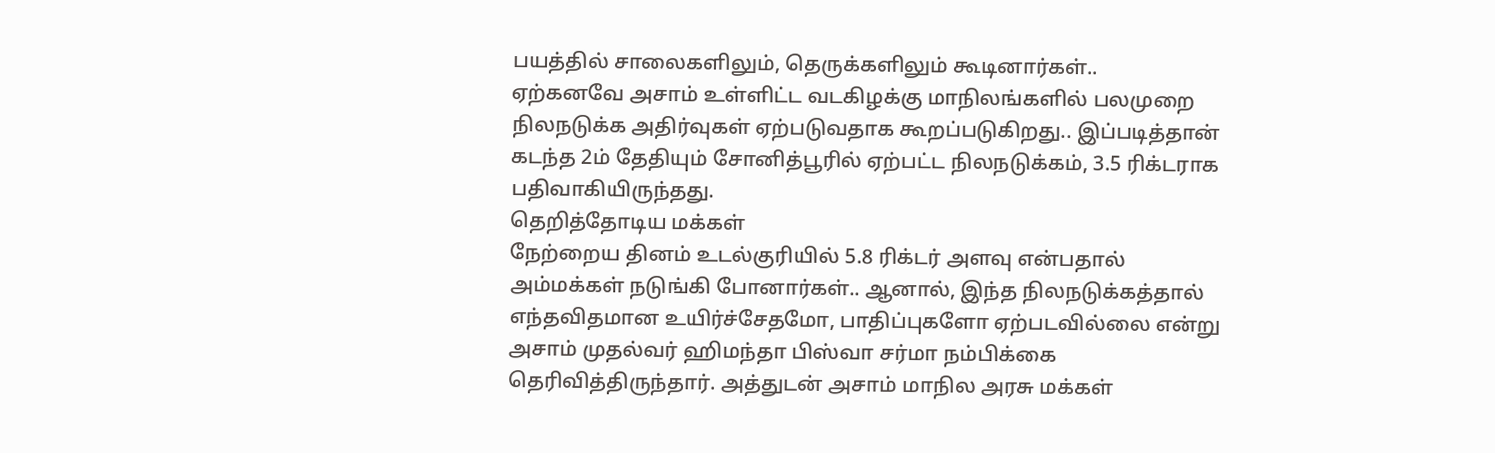பயத்தில் சாலைகளிலும், தெருக்களிலும் கூடினார்கள்..
ஏற்கனவே அசாம் உள்ளிட்ட வடகிழக்கு மாநிலங்களில் பலமுறை நிலநடுக்க அதிர்வுகள் ஏற்படுவதாக கூறப்படுகிறது.. இப்படித்தான் கடந்த 2ம் தேதியும் சோனித்பூரில் ஏற்பட்ட நிலநடுக்கம், 3.5 ரிக்டராக பதிவாகியிருந்தது.
தெறித்தோடிய மக்கள்
நேற்றைய தினம் உடல்குரியில் 5.8 ரிக்டர் அளவு என்பதால் அம்மக்கள் நடுங்கி போனார்கள்.. ஆனால், இந்த நிலநடுக்கத்தால் எந்தவிதமான உயிர்ச்சேதமோ, பாதிப்புகளோ ஏற்படவில்லை என்று அசாம் முதல்வர் ஹிமந்தா பிஸ்வா சர்மா நம்பிக்கை தெரிவித்திருந்தார். அத்துடன் அசாம் மாநில அரசு மக்கள்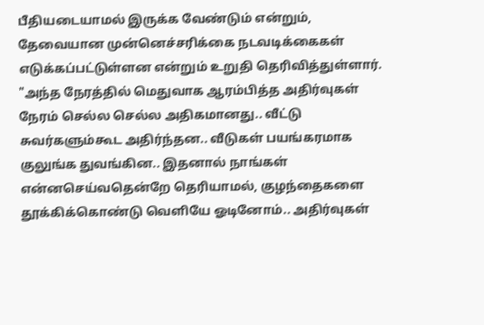பீதியடையாமல் இருக்க வேண்டும் என்றும், தேவையான முன்னெச்சரிக்கை நடவடிக்கைகள் எடுக்கப்பட்டுள்ளன என்றும் உறுதி தெரிவித்துள்ளார்.
"அந்த நேரத்தில் மெதுவாக ஆரம்பித்த அதிர்வுகள் நேரம் செல்ல செல்ல அதிகமானது.. வீட்டு சுவர்களும்கூட அதிர்ந்தன.. வீடுகள் பயங்கரமாக குலுங்க துவங்கின.. இதனால் நாங்கள் என்னசெய்வதென்றே தெரியாமல், குழந்தைகளை தூக்கிக்கொண்டு வெளியே ஓடினோம்.. அதிர்வுகள்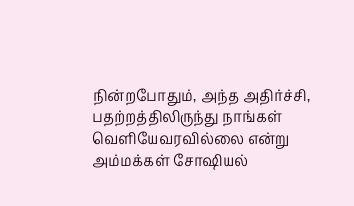நின்றபோதும், அந்த அதிர்ச்சி, பதற்றத்திலிருந்து நாங்கள் வெளியேவரவில்லை என்று அம்மக்கள் சோஷியல்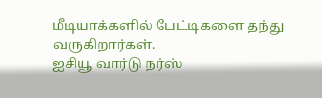மீடியாக்களில் பேட்டிகளை தந்து வருகிறார்கள்.
ஐசியூ வார்டு நர்ஸ்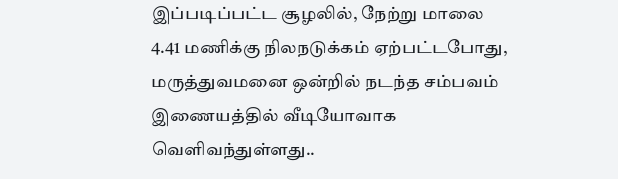இப்படிப்பட்ட சூழலில், நேற்று மாலை 4.41 மணிக்கு நிலநடுக்கம் ஏற்பட்டபோது, மருத்துவமனை ஒன்றில் நடந்த சம்பவம் இணையத்தில் வீடியோவாக வெளிவந்துள்ளது..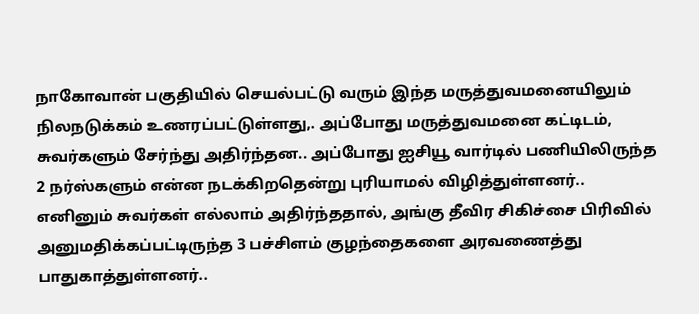நாகோவான் பகுதியில் செயல்பட்டு வரும் இந்த மருத்துவமனையிலும் நிலநடுக்கம் உணரப்பட்டுள்ளது,. அப்போது மருத்துவமனை கட்டிடம், சுவர்களும் சேர்ந்து அதிர்ந்தன.. அப்போது ஐசியூ வார்டில் பணியிலிருந்த 2 நர்ஸ்களும் என்ன நடக்கிறதென்று புரியாமல் விழித்துள்ளனர்.. எனினும் சுவர்கள் எல்லாம் அதிர்ந்ததால், அங்கு தீவிர சிகிச்சை பிரிவில் அனுமதிக்கப்பட்டிருந்த 3 பச்சிளம் குழந்தைகளை அரவணைத்து பாதுகாத்துள்ளனர்..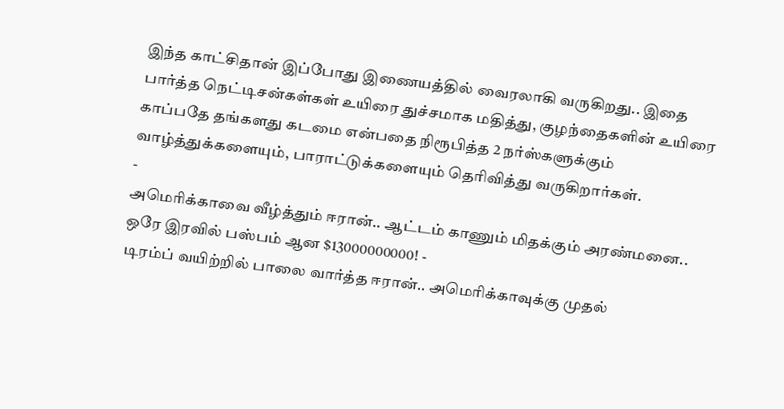இந்த காட்சிதான் இப்போது இணையத்தில் வைரலாகி வருகிறது.. இதை பார்த்த நெட்டிசன்கள்கள் உயிரை துச்சமாக மதித்து, குழந்தைகளின் உயிரை காப்பதே தங்களது கடமை என்பதை நிரூபித்த 2 நர்ஸ்களுக்கும் வாழ்த்துக்களையும், பாராட்டுக்களையும் தெரிவித்து வருகிறார்கள்.
-
அமெரிக்காவை வீழ்த்தும் ஈரான்.. ஆட்டம் காணும் மிதக்கும் அரண்மனை.. ஒரே இரவில் பஸ்பம் ஆன $13000000000! -
டிரம்ப் வயிற்றில் பாலை வார்த்த ஈரான்.. அமெரிக்காவுக்கு முதல்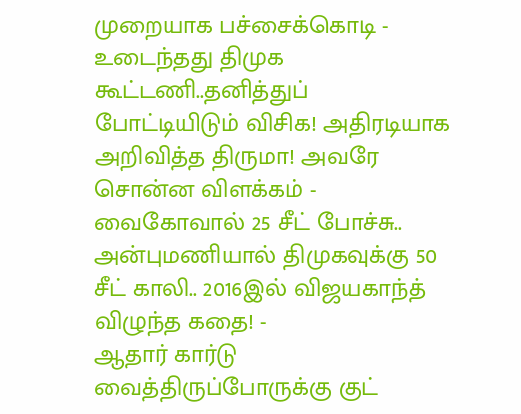முறையாக பச்சைக்கொடி -
உடைந்தது திமுக கூட்டணி..தனித்துப் போட்டியிடும் விசிக! அதிரடியாக அறிவித்த திருமா! அவரே சொன்ன விளக்கம் -
வைகோவால் 25 சீட் போச்சு.. அன்புமணியால் திமுகவுக்கு 50 சீட் காலி.. 2016இல் விஜயகாந்த் விழுந்த கதை! -
ஆதார் கார்டு வைத்திருப்போருக்கு குட்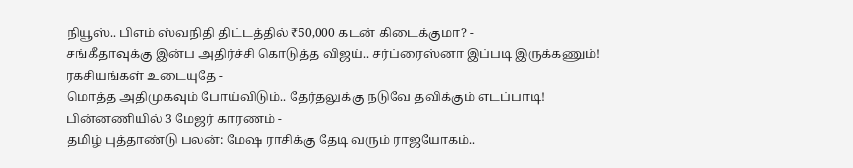நியூஸ்.. பிஎம் ஸ்வநிதி திட்டத்தில் ₹50,000 கடன் கிடைக்குமா? -
சங்கீதாவுக்கு இன்ப அதிர்ச்சி கொடுத்த விஜய்.. சர்ப்ரைஸ்னா இப்படி இருக்கணும்! ரகசியங்கள் உடையுதே -
மொத்த அதிமுகவும் போய்விடும்.. தேர்தலுக்கு நடுவே தவிக்கும் எடப்பாடி! பின்னணியில் 3 மேஜர் காரணம் -
தமிழ் புத்தாண்டு பலன்: மேஷ ராசிக்கு தேடி வரும் ராஜயோகம்..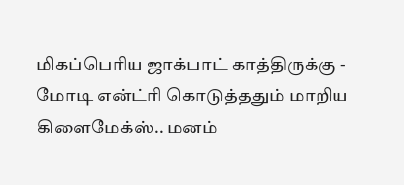மிகப்பெரிய ஜாக்பாட் காத்திருக்கு -
மோடி என்ட்ரி கொடுத்ததும் மாறிய கிளைமேக்ஸ்.. மனம்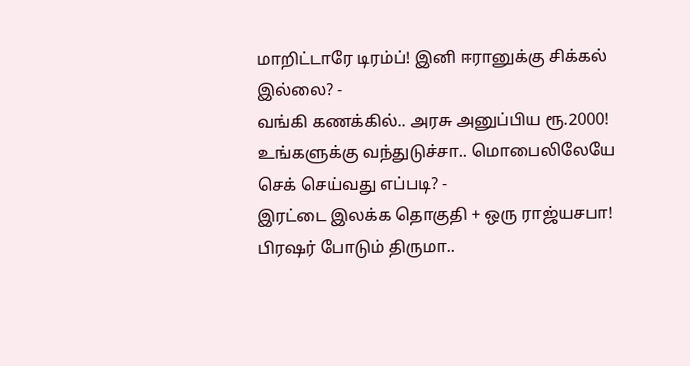மாறிட்டாரே டிரம்ப்! இனி ஈரானுக்கு சிக்கல் இல்லை? -
வங்கி கணக்கில்.. அரசு அனுப்பிய ரூ.2000! உங்களுக்கு வந்துடுச்சா.. மொபைலிலேயே செக் செய்வது எப்படி? -
இரட்டை இலக்க தொகுதி + ஒரு ராஜ்யசபா! பிரஷர் போடும் திருமா..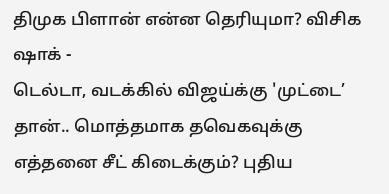திமுக பிளான் என்ன தெரியுமா? விசிக ஷாக் -
டெல்டா, வடக்கில் விஜய்க்கு 'முட்டை’ தான்.. மொத்தமாக தவெகவுக்கு எத்தனை சீட் கிடைக்கும்? புதிய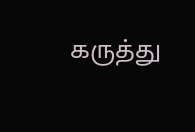கருத்து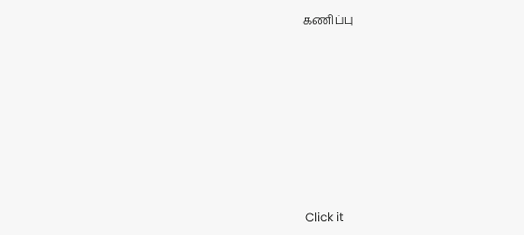கணிப்பு












Click it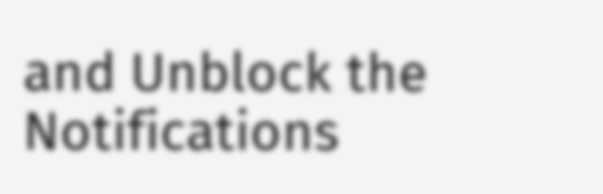and Unblock the Notifications